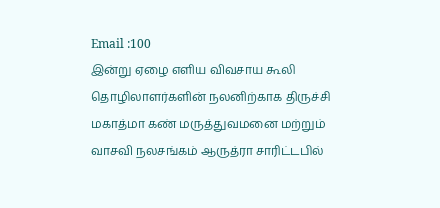Email :100
இன்று ஏழை எளிய விவசாய கூலி தொழிலாளர்களின் நலனிற்காக திருச்சி மகாத்மா கண் மருத்துவமனை மற்றும் வாசவி நலசங்கம் ஆருத்ரா சாரிட்டபில்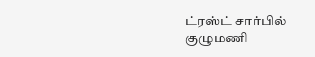ட்ரஸ்ட் சார்பில் குழுமணி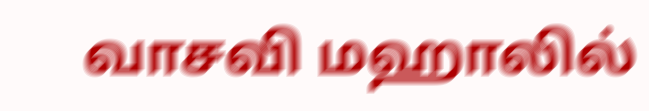வாசவி மஹாலில்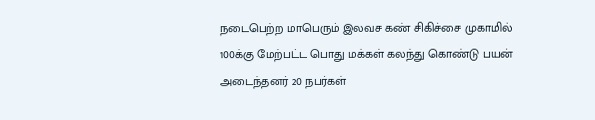நடைபெற்ற மாபெரும் இலவச கண் சிகிச்சை முகாமில் 100க்கு மேற்பட்ட பொது மக்கள் கலந்து கொண்டு பயன் அடைந்தனர் 20 நபர்கள்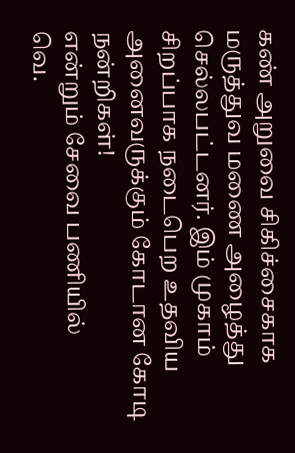கண் அறுவை சிகிச்சைகாக மருத்துவ மணை அழைத்து செல்லபட்டனர். இம் முகாம் சிறப்பாக நடைபெற உதவிய அனைவருக்கும் கோடான கோடி நன்றிகள்!
என்றும் சேவை பணியில்
வெ.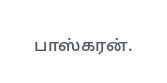பாஸ்கரன்.